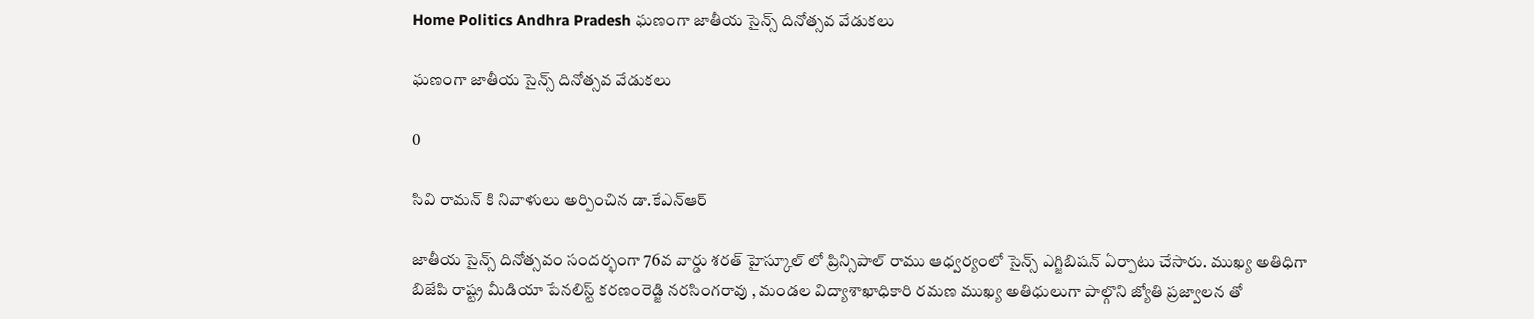Home Politics Andhra Pradesh ఘణంగా జాతీయ సైన్స్ దినోత్సవ వేడుకలు

ఘణంగా జాతీయ సైన్స్ దినోత్సవ వేడుకలు

0

సివి రామన్ కి నివాళులు అర్పించిన డా.కేఎన్ఆర్

జాతీయ సైన్స్ దినోత్సవం సందర్భంగా 76వ వార్డు శరత్ హైస్కూల్ లో ప్రిన్సిపాల్ రాము ఆధ్వర్యంలో సైన్స్ ఎగ్జిబిషన్ ఏర్పాటు చేసారు. ముఖ్య అతిధిగా బిజేపి రాష్ట్ర మీడియా పేనలిస్ట్ కరణంరెడ్జి నరసింగరావు , మండల విద్యాశాఖాధికారి రమణ ముఖ్య అతిధులుగా పాల్గొని జ్యోతి ప్రజ్వాలన తో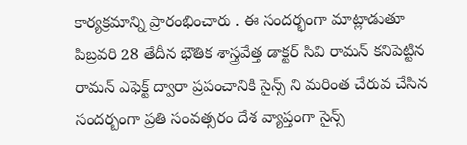కార్యక్రమాన్ని ప్రారంభించారు . ఈ సందర్భంగా మాట్లాడుతూ పిబ్రవరి 28 తేదీన భౌతిక శాస్త్రవేత్త డాక్టర్ సివి రామన్ కనిపెట్టిన రామన్ ఎఫెక్ట్ ద్వారా ప్రపంచానికి సైన్స్ ని మరింత చేరువ చేసిన సందర్బంగా ప్రతి సంవత్సరం దేశ వ్యాప్తంగా సైన్స్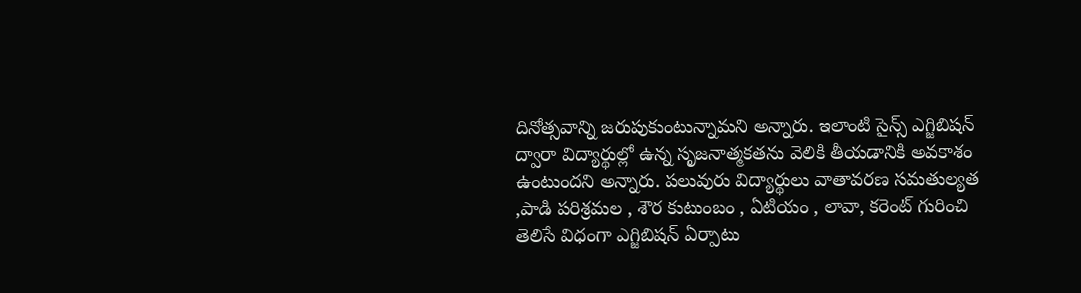దినోత్సవాన్ని జరుపుకుంటున్నామని అన్నారు. ఇలాంటి సైన్స్ ఎగ్జిబిషన్ ద్వారా విద్యార్థుల్లో ఉన్న సృజనాత్మకతను వెలికి తీయడానికి అవకాశం ఉంటుందని అన్నారు. పలువురు విద్యార్థులు వాతావరణ సమతుల్యత ,పాడి పరిశ్రమల , శౌర కుటుంబం , ఏటియం , లావా, కరెంట్ గురించి తెలిసే విధంగా ఎగ్జిబిషన్ ఏర్పాటు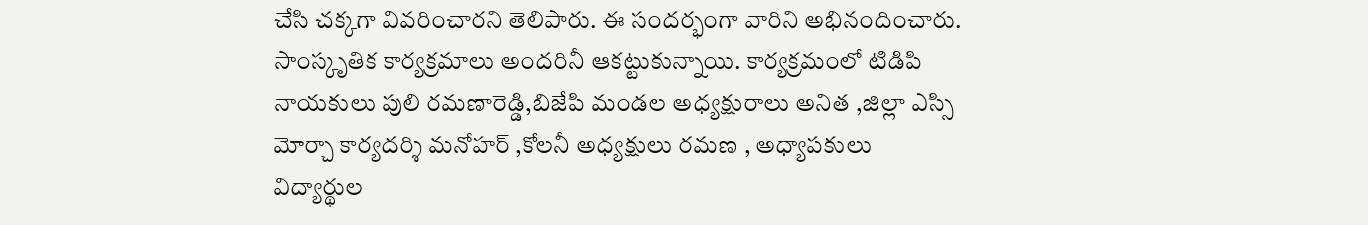చేసి చక్కగా వివరించారని తెలిపారు. ఈ సందర్భంగా వారిని అభినందించారు. సాంస్కృతిక కార్యక్రమాలు అందరినీ ఆకట్టుకున్నాయి. కార్యక్రమంలో టిడిపి నాయకులు పులి రమణారెడ్డి,బిజేపి మండల అధ్యక్షురాలు అనిత ,జిల్లా ఎస్సి మోర్చా కార్యదర్శి మనోహర్ ,కోలనీ అధ్యక్షులు రమణ , అధ్యాపకులు విద్యార్థుల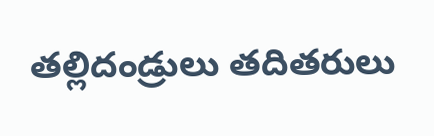తల్లిదండ్రులు తదితరులు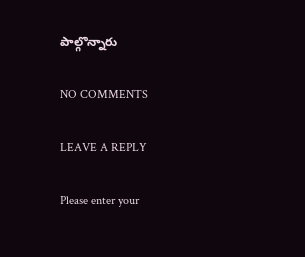పాల్గొన్నారు

NO COMMENTS

LEAVE A REPLY

Please enter your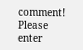comment!
Please enter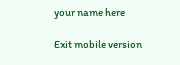your name here

Exit mobile version